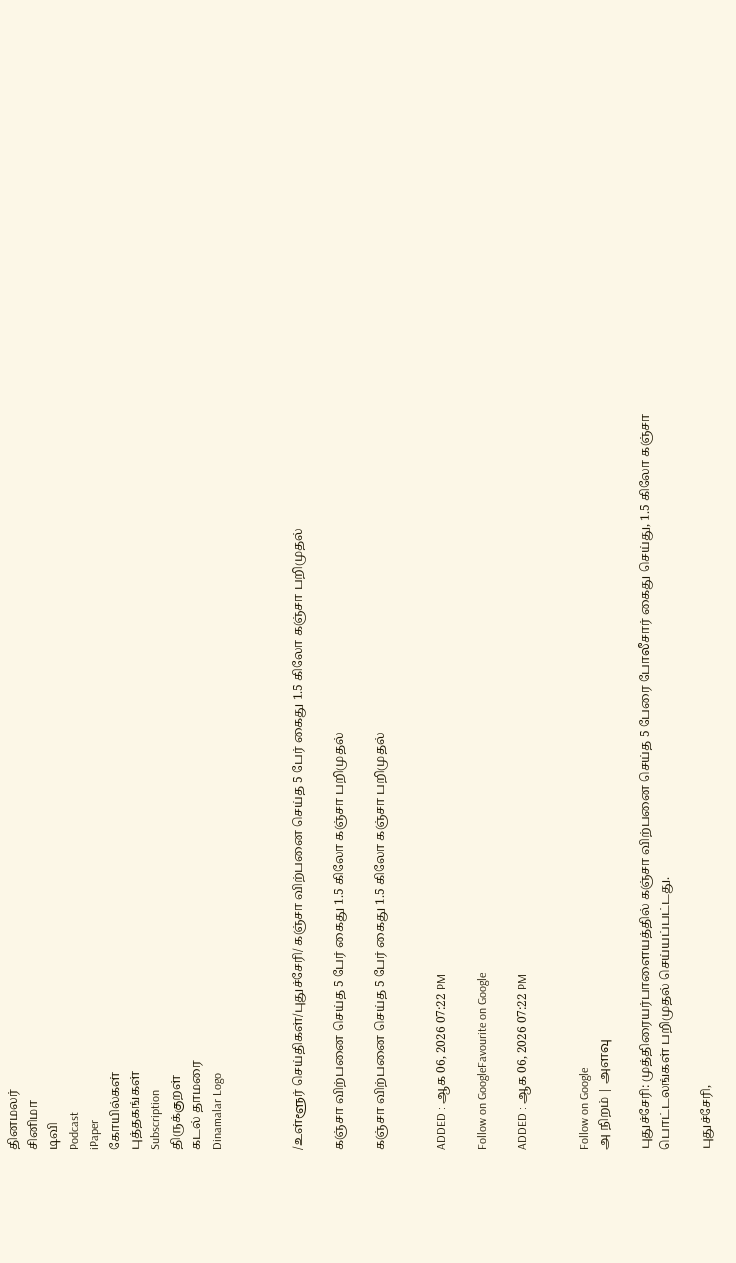தினமலர்
சினிமா
டிவி
Podcast
iPaper
கோயில்கள்
புத்தகங்கள்
Subscription
திருக்குறள்
கடல் தாமரை
Dinamalar Logo



/உள்ளூர் செய்திகள்/புதுச்சேரி/ கஞ்சா விற்பனை செய்த 5 பேர் கைது 1.5 கிலோ கஞ்சா பறிமுதல்

கஞ்சா விற்பனை செய்த 5 பேர் கைது 1.5 கிலோ கஞ்சா பறிமுதல்

கஞ்சா விற்பனை செய்த 5 பேர் கைது 1.5 கிலோ கஞ்சா பறிமுதல்


ADDED : ஆக 06, 2026 07:22 PM

Follow on GoogleFavourite on Google

ADDED : ஆக 06, 2026 07:22 PM


Follow on Google
அ நிறம் | அளவு

புதுச்சேரி: முத்திரையர்பாளையத்தில் கஞ்சா விற்பனை செய்த 5 பேரை போலீசார் கைது செய்து, 1.5 கிலோ கஞ்சா பொட்டலங்கள் பறிமுதல் செய்யப்பட்டது.

புதுச்சேரி,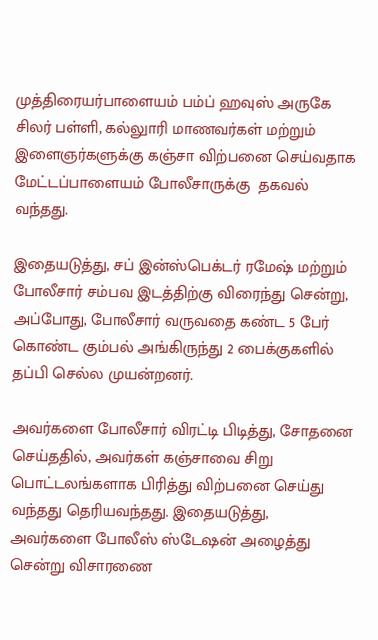முத்திரையர்பாளையம் பம்ப் ஹவுஸ் அருகே சிலர் பள்ளி, கல்லுாரி மாணவர்கள் மற்றும் இளைஞர்களுக்கு கஞ்சா விற்பனை செய்வதாக மேட்டப்பாளையம் போலீசாருக்கு  தகவல் வந்தது.

இதையடுத்து, சப் இன்ஸ்பெக்டர் ரமேஷ் மற்றும் போலீசார் சம்பவ இடத்திற்கு விரைந்து சென்று, அப்போது, போலீசார் வருவதை கண்ட 5 பேர் கொண்ட கும்பல் அங்கிருந்து 2 பைக்குகளில்  தப்பி செல்ல முயன்றனர்.

அவர்களை போலீசார் விரட்டி பிடித்து, சோதனை செய்ததில், அவர்கள் கஞ்சாவை சிறு பொட்டலங்களாக பிரித்து விற்பனை செய்து வந்தது தெரியவந்தது. இதையடுத்து, அவர்களை போலீஸ் ஸ்டேஷன் அழைத்து சென்று விசாரணை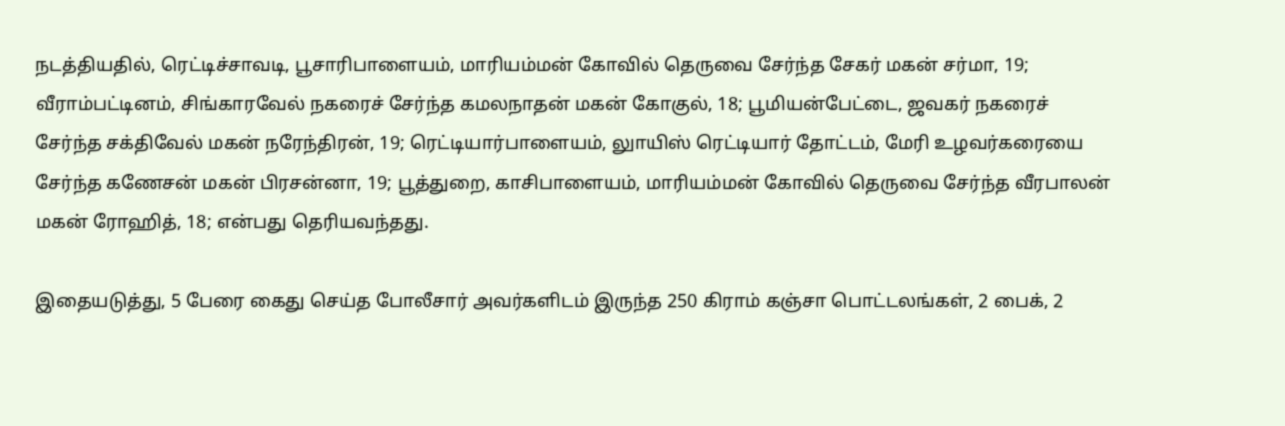நடத்தியதில், ரெட்டிச்சாவடி, பூசாரிபாளையம், மாரியம்மன் கோவில் தெருவை சேர்ந்த சேகர் மகன் சர்மா, 19;  வீராம்பட்டினம், சிங்காரவேல் நகரைச் சேர்ந்த கமலநாதன் மகன் கோகுல், 18; பூமியன்பேட்டை, ஜவகர் நகரைச் சேர்ந்த சக்திவேல் மகன் நரேந்திரன், 19; ரெட்டியார்பாளையம், லுாயிஸ் ரெட்டியார் தோட்டம், மேரி உழவர்கரையை சேர்ந்த கணேசன் மகன் பிரசன்னா, 19; பூத்துறை, காசிபாளையம், மாரியம்மன் கோவில் தெருவை சேர்ந்த வீரபாலன் மகன் ரோஹித், 18; என்பது தெரியவந்தது.

இதையடுத்து, 5 பேரை கைது செய்த போலீசார் அவர்களிடம் இருந்த 250 கிராம் கஞ்சா பொட்டலங்கள், 2 பைக், 2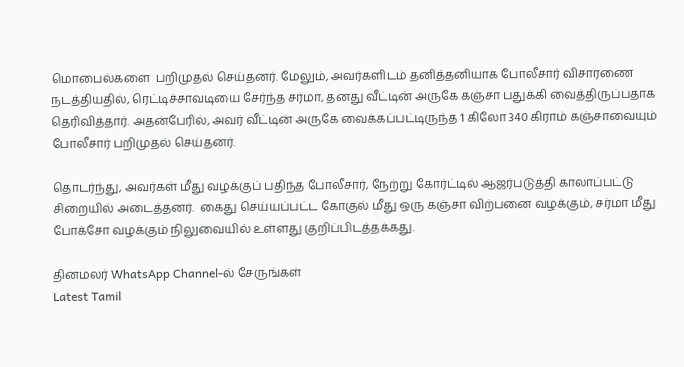மொபைல்களை  பறிமுதல் செய்தனர். மேலும், அவர்களிடம் தனித்தனியாக போலீசார் விசாரணை நடத்தியதில், ரெட்டிச்சாவடியை சேர்ந்த சர்மா, தனது வீட்டின் அருகே கஞ்சா பதுக்கி வைத்திருப்பதாக தெரிவித்தார். அதன்பேரில், அவர் வீட்டின் அருகே வைக்கப்பட்டிருந்த 1 கிலோ 340 கிராம் கஞ்சாவையும் போலீசார் பறிமுதல் செய்தனர்.

தொடர்ந்து, அவர்கள் மீது வழக்குப் பதிந்த போலீசார், நேற்று கோர்ட்டில் ஆஜர்படுத்தி காலாப்பட்டு சிறையில் அடைத்தனர்.  கைது செய்யப்பட்ட கோகுல் மீது ஒரு கஞ்சா விற்பனை வழக்கும், சர்மா மீது போக்சோ வழக்கும் நிலுவையில் உள்ளது குறிப்பிடத்தக்கது.

தினமலர் WhatsApp Channel-ல் சேருங்கள்
Latest Tamil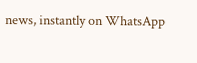news, instantly on WhatsApp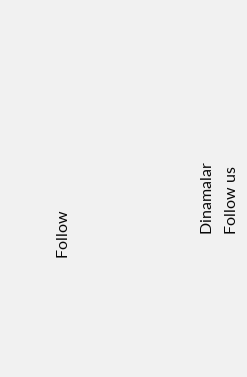Follow





      Dinamalar
      Follow us